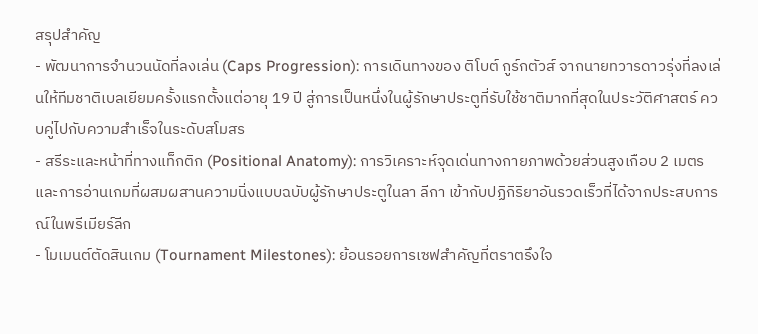สรุปสำคัญ
- พัฒนาการจำนวนนัดที่ลงเล่น (Caps Progression): การเดินทางของ ติโบต์ กูร์กตัวส์ จากนายทวารดาวรุ่งที่ลงเล่นให้ทีมชาติเบลเยียมครั้งแรกตั้งแต่อายุ 19 ปี สู่การเป็นหนึ่งในผู้รักษาประตูที่รับใช้ชาติมากที่สุดในประวัติศาสตร์ ควบคู่ไปกับความสำเร็จในระดับสโมสร
- สรีระและหน้าที่ทางแท็กติก (Positional Anatomy): การวิเคราะห์จุดเด่นทางกายภาพด้วยส่วนสูงเกือบ 2 เมตร และการอ่านเกมที่ผสมผสานความนิ่งแบบฉบับผู้รักษาประตูในลา ลีกา เข้ากับปฏิกิริยาอันรวดเร็วที่ได้จากประสบการณ์ในพรีเมียร์ลีก
- โมเมนต์ตัดสินเกม (Tournament Milestones): ย้อนรอยการเซฟสำคัญที่ตราตรึงใจ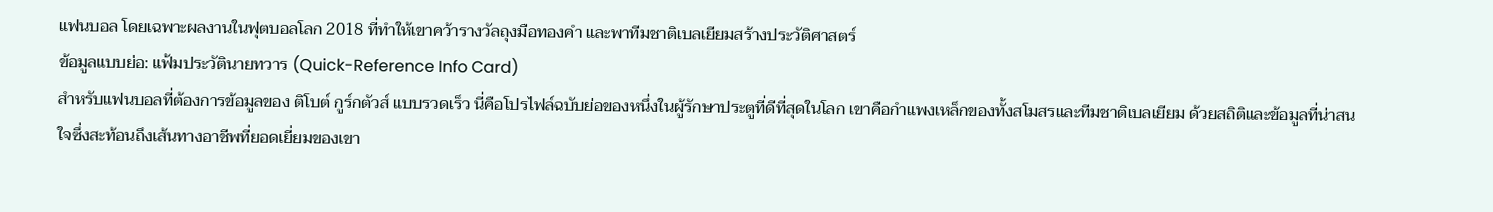แฟนบอล โดยเฉพาะผลงานในฟุตบอลโลก 2018 ที่ทำให้เขาคว้ารางวัลถุงมือทองคำ และพาทีมชาติเบลเยียมสร้างประวัติศาสตร์
ข้อมูลแบบย่อ: แฟ้มประวัตินายทวาร (Quick-Reference Info Card)
สำหรับแฟนบอลที่ต้องการข้อมูลของ ติโบต์ กูร์กตัวส์ แบบรวดเร็ว นี่คือโปรไฟล์ฉบับย่อของหนึ่งในผู้รักษาประตูที่ดีที่สุดในโลก เขาคือกำแพงเหล็กของทั้งสโมสรและทีมชาติเบลเยียม ด้วยสถิติและข้อมูลที่น่าสนใจซึ่งสะท้อนถึงเส้นทางอาชีพที่ยอดเยี่ยมของเขา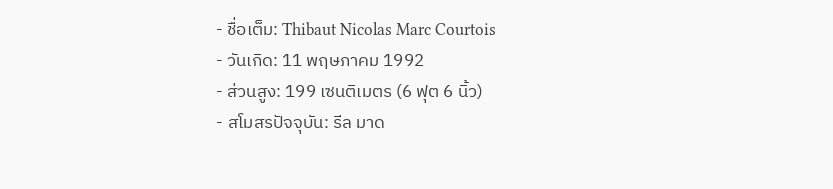- ชื่อเต็ม: Thibaut Nicolas Marc Courtois
- วันเกิด: 11 พฤษภาคม 1992
- ส่วนสูง: 199 เซนติเมตร (6 ฟุต 6 นิ้ว)
- สโมสรปัจจุบัน: รีล มาด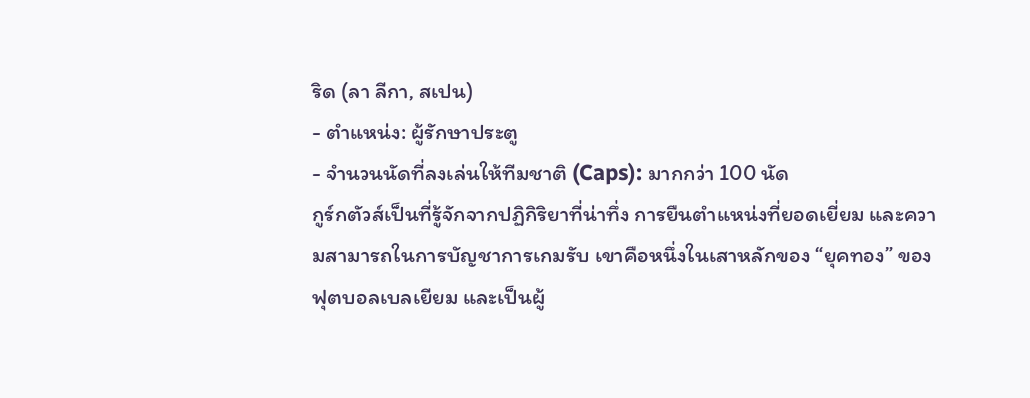ริด (ลา ลีกา, สเปน)
- ตำแหน่ง: ผู้รักษาประตู
- จำนวนนัดที่ลงเล่นให้ทีมชาติ (Caps): มากกว่า 100 นัด
กูร์กตัวส์เป็นที่รู้จักจากปฏิกิริยาที่น่าทึ่ง การยืนตำแหน่งที่ยอดเยี่ยม และความสามารถในการบัญชาการเกมรับ เขาคือหนึ่งในเสาหลักของ “ยุคทอง” ของฟุตบอลเบลเยียม และเป็นผู้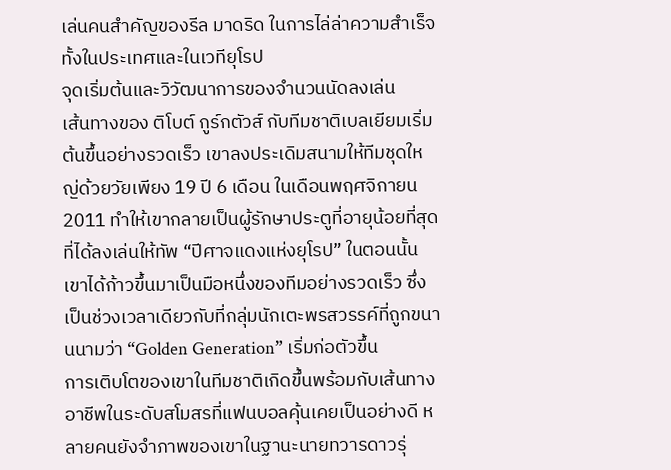เล่นคนสำคัญของรีล มาดริด ในการไล่ล่าความสำเร็จทั้งในประเทศและในเวทียุโรป
จุดเริ่มต้นและวิวัฒนาการของจำนวนนัดลงเล่น
เส้นทางของ ติโบต์ กูร์กตัวส์ กับทีมชาติเบลเยียมเริ่มต้นขึ้นอย่างรวดเร็ว เขาลงประเดิมสนามให้ทีมชุดใหญ่ด้วยวัยเพียง 19 ปี 6 เดือน ในเดือนพฤศจิกายน 2011 ทำให้เขากลายเป็นผู้รักษาประตูที่อายุน้อยที่สุดที่ได้ลงเล่นให้ทัพ “ปีศาจแดงแห่งยุโรป” ในตอนนั้น เขาได้ก้าวขึ้นมาเป็นมือหนึ่งของทีมอย่างรวดเร็ว ซึ่งเป็นช่วงเวลาเดียวกับที่กลุ่มนักเตะพรสวรรค์ที่ถูกขนานนามว่า “Golden Generation” เริ่มก่อตัวขึ้น
การเติบโตของเขาในทีมชาติเกิดขึ้นพร้อมกับเส้นทางอาชีพในระดับสโมสรที่แฟนบอลคุ้นเคยเป็นอย่างดี หลายคนยังจำภาพของเขาในฐานะนายทวารดาวรุ่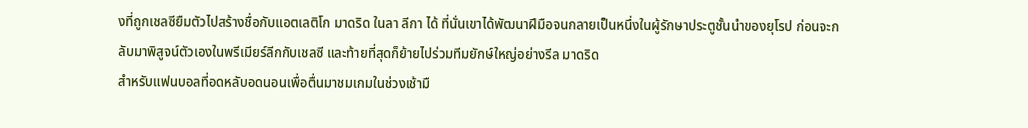งที่ถูกเชลซียืมตัวไปสร้างชื่อกับแอตเลติโก มาดริด ในลา ลีกา ได้ ที่นั่นเขาได้พัฒนาฝีมือจนกลายเป็นหนึ่งในผู้รักษาประตูชั้นนำของยุโรป ก่อนจะกลับมาพิสูจน์ตัวเองในพรีเมียร์ลีกกับเชลซี และท้ายที่สุดก็ย้ายไปร่วมทีมยักษ์ใหญ่อย่างรีล มาดริด
สำหรับแฟนบอลที่อดหลับอดนอนเพื่อตื่นมาชมเกมในช่วงเช้ามื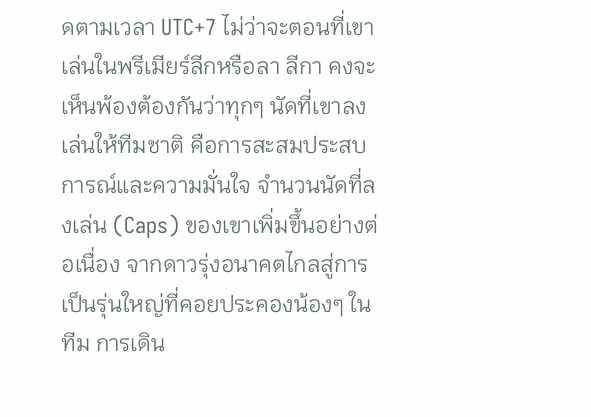ดตามเวลา UTC+7 ไม่ว่าจะตอนที่เขาเล่นในพรีเมียร์ลีกหรือลา ลีกา คงจะเห็นพ้องต้องกันว่าทุกๆ นัดที่เขาลงเล่นให้ทีมชาติ คือการสะสมประสบการณ์และความมั่นใจ จำนวนนัดที่ลงเล่น (Caps) ของเขาเพิ่มขึ้นอย่างต่อเนื่อง จากดาวรุ่งอนาคตไกลสู่การเป็นรุ่นใหญ่ที่คอยประคองน้องๆ ในทีม การเดิน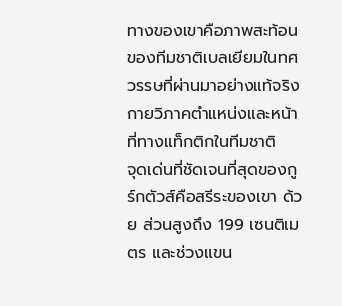ทางของเขาคือภาพสะท้อนของทีมชาติเบลเยียมในทศวรรษที่ผ่านมาอย่างแท้จริง
กายวิภาคตำแหน่งและหน้าที่ทางแท็กติกในทีมชาติ
จุดเด่นที่ชัดเจนที่สุดของกูร์กตัวส์คือสรีระของเขา ด้วย ส่วนสูงถึง 199 เซนติเมตร และช่วงแขน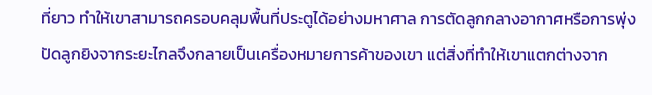ที่ยาว ทำให้เขาสามารถครอบคลุมพื้นที่ประตูได้อย่างมหาศาล การตัดลูกกลางอากาศหรือการพุ่งปัดลูกยิงจากระยะไกลจึงกลายเป็นเครื่องหมายการค้าของเขา แต่สิ่งที่ทำให้เขาแตกต่างจาก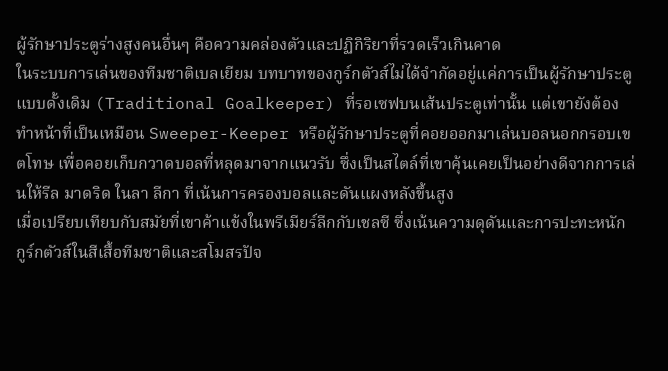ผู้รักษาประตูร่างสูงคนอื่นๆ คือความคล่องตัวและปฏิกิริยาที่รวดเร็วเกินคาด
ในระบบการเล่นของทีมชาติเบลเยียม บทบาทของกูร์กตัวส์ไม่ได้จำกัดอยู่แค่การเป็นผู้รักษาประตูแบบดั้งเดิม (Traditional Goalkeeper) ที่รอเซฟบนเส้นประตูเท่านั้น แต่เขายังต้องทำหน้าที่เป็นเหมือน Sweeper-Keeper หรือผู้รักษาประตูที่คอยออกมาเล่นบอลนอกกรอบเขตโทษ เพื่อคอยเก็บกวาดบอลที่หลุดมาจากแนวรับ ซึ่งเป็นสไตล์ที่เขาคุ้นเคยเป็นอย่างดีจากการเล่นให้รีล มาดริด ในลา ลีกา ที่เน้นการครองบอลและดันแผงหลังขึ้นสูง
เมื่อเปรียบเทียบกับสมัยที่เขาค้าแข้งในพรีเมียร์ลีกกับเชลซี ซึ่งเน้นความดุดันและการปะทะหนัก กูร์กตัวส์ในสีเสื้อทีมชาติและสโมสรปัจ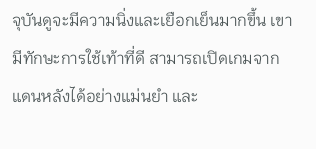จุบันดูจะมีความนิ่งและเยือกเย็นมากขึ้น เขามีทักษะการใช้เท้าที่ดี สามารถเปิดเกมจากแดนหลังได้อย่างแม่นยำ และ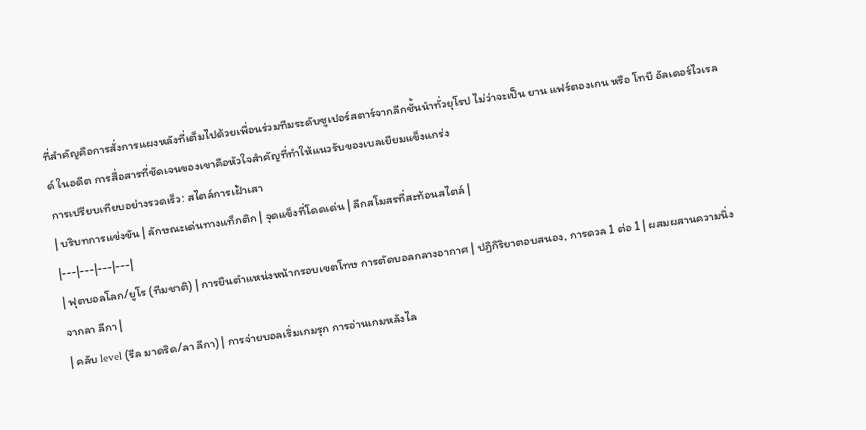ที่สำคัญคือการสั่งการแผงหลังที่เต็มไปด้วยเพื่อนร่วมทีมระดับซูเปอร์สตาร์จากลีกชั้นนำทั่วยุโรป ไม่ว่าจะเป็น ยาน แฟร์ตองเกน หรือ โทบี อัลเดอร์ไวเรลด์ ในอดีต การสื่อสารที่ชัดเจนของเขาคือหัวใจสำคัญที่ทำให้แนวรับของเบลเยียมแข็งแกร่ง
การเปรียบเทียบอย่างรวดเร็ว: สไตล์การเฝ้าเสา
| บริบทการแข่งขัน | ลักษณะเด่นทางแท็กติก | จุดแข็งที่โดดเด่น | ลีกสโมสรที่สะท้อนสไตล์ |
|---|---|---|---|
| ฟุตบอลโลก/ยูโร (ทีมชาติ) | การยืนตำแหน่งหน้ากรอบเขตโทษ การตัดบอลกลางอากาศ | ปฏิกิริยาตอบสนอง, การดวล 1 ต่อ 1 | ผสมผสานความนิ่งจากลา ลีกา |
| คลับ level (รีล มาดริด/ลา ลีกา) | การจ่ายบอลเริ่มเกมรุก การอ่านเกมหลังไล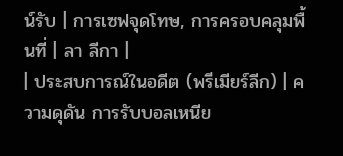น์รับ | การเซฟจุดโทษ, การครอบคลุมพื้นที่ | ลา ลีกา |
| ประสบการณ์ในอดีต (พรีเมียร์ลีก) | ความดุดัน การรับบอลเหนีย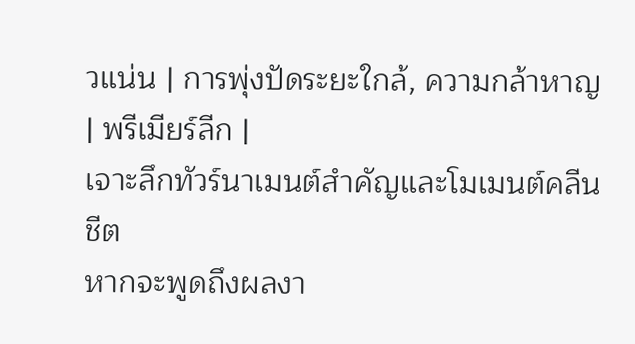วแน่น | การพุ่งปัดระยะใกล้, ความกล้าหาญ | พรีเมียร์ลีก |
เจาะลึกทัวร์นาเมนต์สำคัญและโมเมนต์คลีนชีต
หากจะพูดถึงผลงา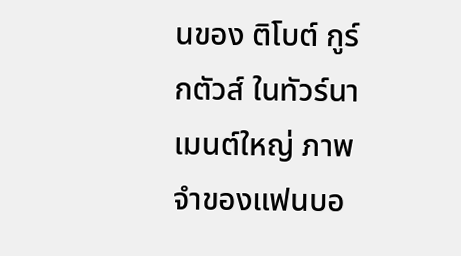นของ ติโบต์ กูร์กตัวส์ ในทัวร์นาเมนต์ใหญ่ ภาพจำของแฟนบอ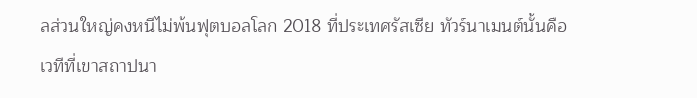ลส่วนใหญ่คงหนีไม่พ้นฟุตบอลโลก 2018 ที่ประเทศรัสเซีย ทัวร์นาเมนต์นั้นคือเวทีที่เขาสถาปนา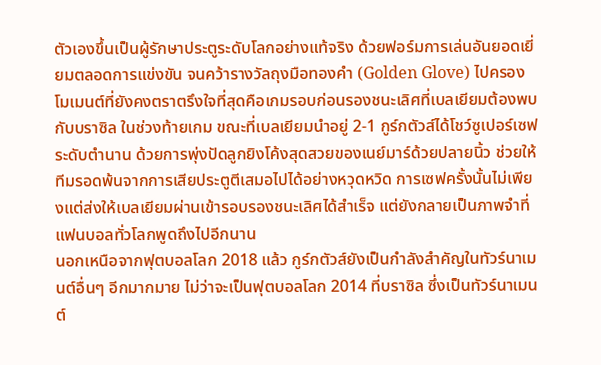ตัวเองขึ้นเป็นผู้รักษาประตูระดับโลกอย่างแท้จริง ด้วยฟอร์มการเล่นอันยอดเยี่ยมตลอดการแข่งขัน จนคว้ารางวัลถุงมือทองคำ (Golden Glove) ไปครอง
โมเมนต์ที่ยังคงตราตรึงใจที่สุดคือเกมรอบก่อนรองชนะเลิศที่เบลเยียมต้องพบกับบราซิล ในช่วงท้ายเกม ขณะที่เบลเยียมนำอยู่ 2-1 กูร์กตัวส์ได้โชว์ซูเปอร์เซฟระดับตำนาน ด้วยการพุ่งปัดลูกยิงโค้งสุดสวยของเนย์มาร์ด้วยปลายนิ้ว ช่วยให้ทีมรอดพ้นจากการเสียประตูตีเสมอไปได้อย่างหวุดหวิด การเซฟครั้งนั้นไม่เพียงแต่ส่งให้เบลเยียมผ่านเข้ารอบรองชนะเลิศได้สำเร็จ แต่ยังกลายเป็นภาพจำที่แฟนบอลทั่วโลกพูดถึงไปอีกนาน
นอกเหนือจากฟุตบอลโลก 2018 แล้ว กูร์กตัวส์ยังเป็นกำลังสำคัญในทัวร์นาเมนต์อื่นๆ อีกมากมาย ไม่ว่าจะเป็นฟุตบอลโลก 2014 ที่บราซิล ซึ่งเป็นทัวร์นาเมนต์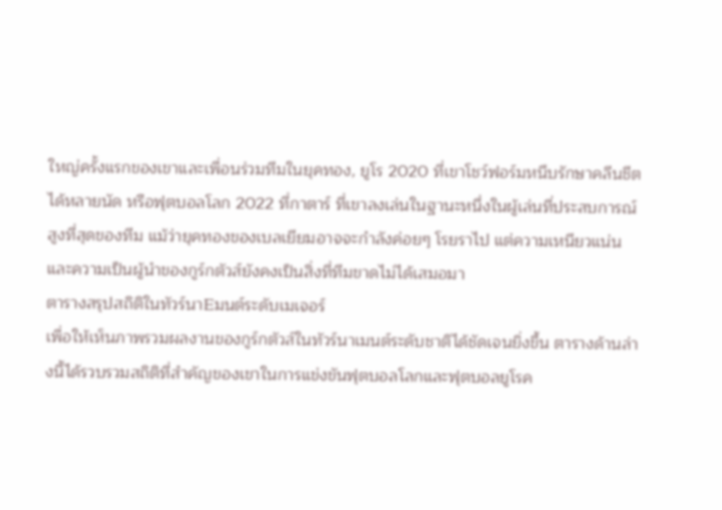ใหญ่ครั้งแรกของเขาและเพื่อนร่วมทีมในยุคทอง, ยูโร 2020 ที่เขาโชว์ฟอร์มหนึบรักษาคลีนชีตได้หลายนัด หรือฟุตบอลโลก 2022 ที่กาตาร์ ที่เขาลงเล่นในฐานะหนึ่งในผู้เล่นที่ประสบการณ์สูงที่สุดของทีม แม้ว่ายุคทองของเบลเยียมอาจจะกำลังค่อยๆ โรยราไป แต่ความเหนียวแน่นและความเป็นผู้นำของกูร์กตัวส์ยังคงเป็นสิ่งที่ทีมขาดไม่ได้เสมอมา
ตารางสรุปสถิติในทัวร์นาEมนต์ระดับเมเจอร์
เพื่อให้เห็นภาพรวมผลงานของกูร์กตัวส์ในทัวร์นาเมนต์ระดับชาติได้ชัดเจนยิ่งขึ้น ตารางด้านล่างนี้ได้รวบรวมสถิติที่สำคัญของเขาในการแข่งขันฟุตบอลโลกและฟุตบอลยูโรค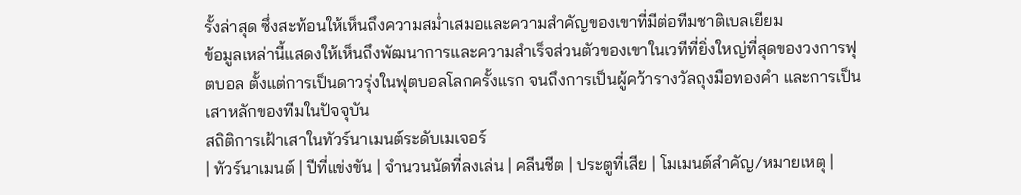รั้งล่าสุด ซึ่งสะท้อนให้เห็นถึงความสม่ำเสมอและความสำคัญของเขาที่มีต่อทีมชาติเบลเยียม
ข้อมูลเหล่านี้แสดงให้เห็นถึงพัฒนาการและความสำเร็จส่วนตัวของเขาในเวทีที่ยิ่งใหญ่ที่สุดของวงการฟุตบอล ตั้งแต่การเป็นดาวรุ่งในฟุตบอลโลกครั้งแรก จนถึงการเป็นผู้คว้ารางวัลถุงมือทองคำ และการเป็นเสาหลักของทีมในปัจจุบัน
สถิติการเฝ้าเสาในทัวร์นาเมนต์ระดับเมเจอร์
| ทัวร์นาเมนต์ | ปีที่แข่งขัน | จำนวนนัดที่ลงเล่น | คลีนชีต | ประตูที่เสีย | โมเมนต์สำคัญ/หมายเหตุ |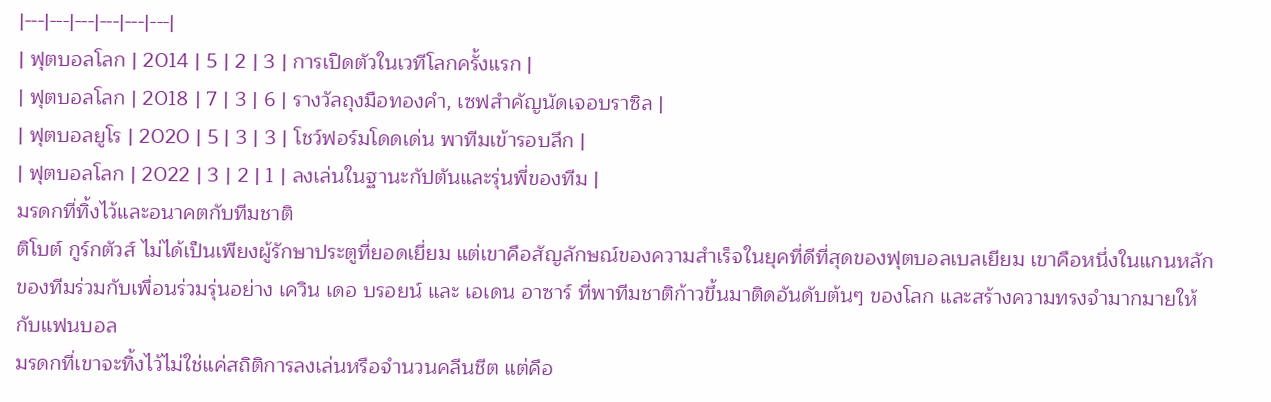|---|---|---|---|---|---|
| ฟุตบอลโลก | 2014 | 5 | 2 | 3 | การเปิดตัวในเวทีโลกครั้งแรก |
| ฟุตบอลโลก | 2018 | 7 | 3 | 6 | รางวัลถุงมือทองคำ, เซฟสำคัญนัดเจอบราซิล |
| ฟุตบอลยูโร | 2020 | 5 | 3 | 3 | โชว์ฟอร์มโดดเด่น พาทีมเข้ารอบลึก |
| ฟุตบอลโลก | 2022 | 3 | 2 | 1 | ลงเล่นในฐานะกัปตันและรุ่นพี่ของทีม |
มรดกที่ทิ้งไว้และอนาคตกับทีมชาติ
ติโบต์ กูร์กตัวส์ ไม่ได้เป็นเพียงผู้รักษาประตูที่ยอดเยี่ยม แต่เขาคือสัญลักษณ์ของความสำเร็จในยุคที่ดีที่สุดของฟุตบอลเบลเยียม เขาคือหนึ่งในแกนหลักของทีมร่วมกับเพื่อนร่วมรุ่นอย่าง เควิน เดอ บรอยน์ และ เอเดน อาซาร์ ที่พาทีมชาติก้าวขึ้นมาติดอันดับต้นๆ ของโลก และสร้างความทรงจำมากมายให้กับแฟนบอล
มรดกที่เขาจะทิ้งไว้ไม่ใช่แค่สถิติการลงเล่นหรือจำนวนคลีนชีต แต่คือ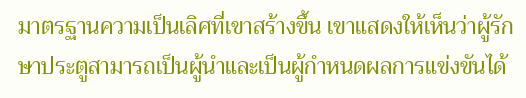มาตรฐานความเป็นเลิศที่เขาสร้างขึ้น เขาแสดงให้เห็นว่าผู้รักษาประตูสามารถเป็นผู้นำและเป็นผู้กำหนดผลการแข่งขันได้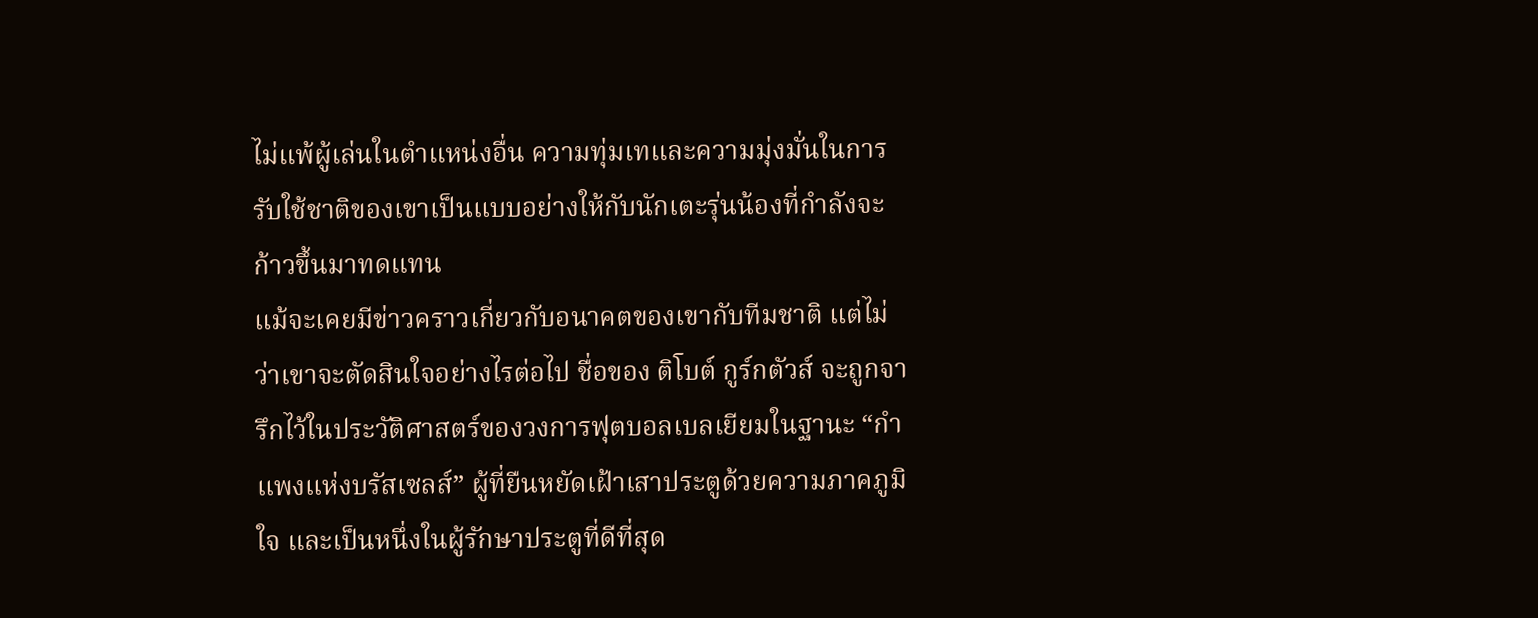ไม่แพ้ผู้เล่นในตำแหน่งอื่น ความทุ่มเทและความมุ่งมั่นในการรับใช้ชาติของเขาเป็นแบบอย่างให้กับนักเตะรุ่นน้องที่กำลังจะก้าวขึ้นมาทดแทน
แม้จะเคยมีข่าวคราวเกี่ยวกับอนาคตของเขากับทีมชาติ แต่ไม่ว่าเขาจะตัดสินใจอย่างไรต่อไป ชื่อของ ติโบต์ กูร์กตัวส์ จะถูกจารึกไว้ในประวัติศาสตร์ของวงการฟุตบอลเบลเยียมในฐานะ “กำแพงแห่งบรัสเซลส์” ผู้ที่ยืนหยัดเฝ้าเสาประตูด้วยความภาคภูมิใจ และเป็นหนึ่งในผู้รักษาประตูที่ดีที่สุด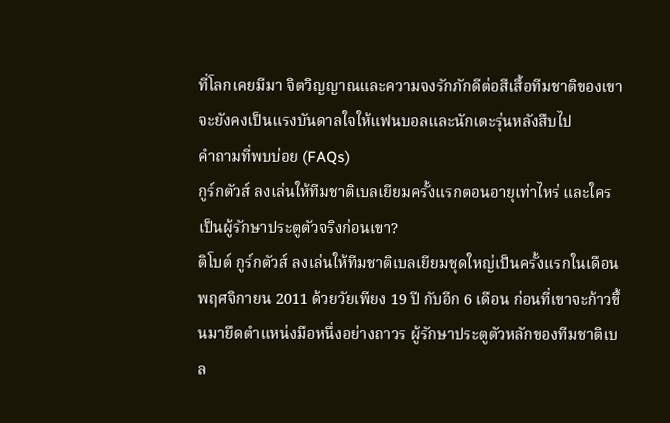ที่โลกเคยมีมา จิตวิญญาณและความจงรักภักดีต่อสีเสื้อทีมชาติของเขาจะยังคงเป็นแรงบันดาลใจให้แฟนบอลและนักเตะรุ่นหลังสืบไป
คำถามที่พบบ่อย (FAQs)
กูร์กตัวส์ ลงเล่นให้ทีมชาติเบลเยียมครั้งแรกตอนอายุเท่าไหร่ และใครเป็นผู้รักษาประตูตัวจริงก่อนเขา?
ติโบต์ กูร์กตัวส์ ลงเล่นให้ทีมชาติเบลเยียมชุดใหญ่เป็นครั้งแรกในเดือนพฤศจิกายน 2011 ด้วยวัยเพียง 19 ปี กับอีก 6 เดือน ก่อนที่เขาจะก้าวขึ้นมายึดตำแหน่งมือหนึ่งอย่างถาวร ผู้รักษาประตูตัวหลักของทีมชาติเบล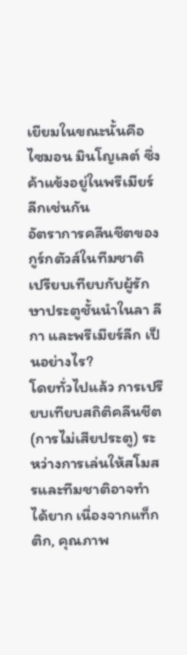เยียมในขณะนั้นคือ ไซมอน มินโญเลต์ ซึ่งค้าแข้งอยู่ในพรีเมียร์ลีกเช่นกัน
อัตราการคลีนชีตของกูร์กตัวส์ในทีมชาติ เปรียบเทียบกับผู้รักษาประตูชั้นนำในลา ลีกา และพรีเมียร์ลีก เป็นอย่างไร?
โดยทั่วไปแล้ว การเปรียบเทียบสถิติคลีนชีต (การไม่เสียประตู) ระหว่างการเล่นให้สโมสรและทีมชาติอาจทำได้ยาก เนื่องจากแท็กติก, คุณภาพ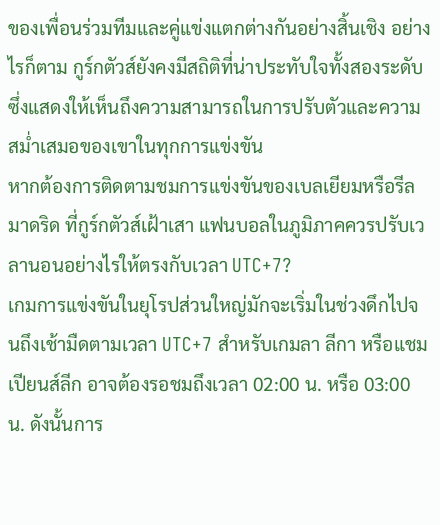ของเพื่อนร่วมทีมและคู่แข่งแตกต่างกันอย่างสิ้นเชิง อย่างไรก็ตาม กูร์กตัวส์ยังคงมีสถิติที่น่าประทับใจทั้งสองระดับ ซึ่งแสดงให้เห็นถึงความสามารถในการปรับตัวและความสม่ำเสมอของเขาในทุกการแข่งขัน
หากต้องการติดตามชมการแข่งขันของเบลเยียมหรือรีล มาดริด ที่กูร์กตัวส์เฝ้าเสา แฟนบอลในภูมิภาคควรปรับเวลานอนอย่างไรให้ตรงกับเวลา UTC+7?
เกมการแข่งขันในยุโรปส่วนใหญ่มักจะเริ่มในช่วงดึกไปจนถึงเช้ามืดตามเวลา UTC+7 สำหรับเกมลา ลีกา หรือแชมเปียนส์ลีก อาจต้องรอชมถึงเวลา 02:00 น. หรือ 03:00 น. ดังนั้นการ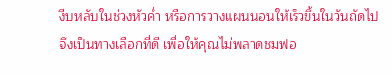งีบหลับในช่วงหัวค่ำ หรือการวางแผนนอนให้เร็วขึ้นในวันถัดไปจึงเป็นทางเลือกที่ดี เพื่อให้คุณไม่พลาดชมฟอ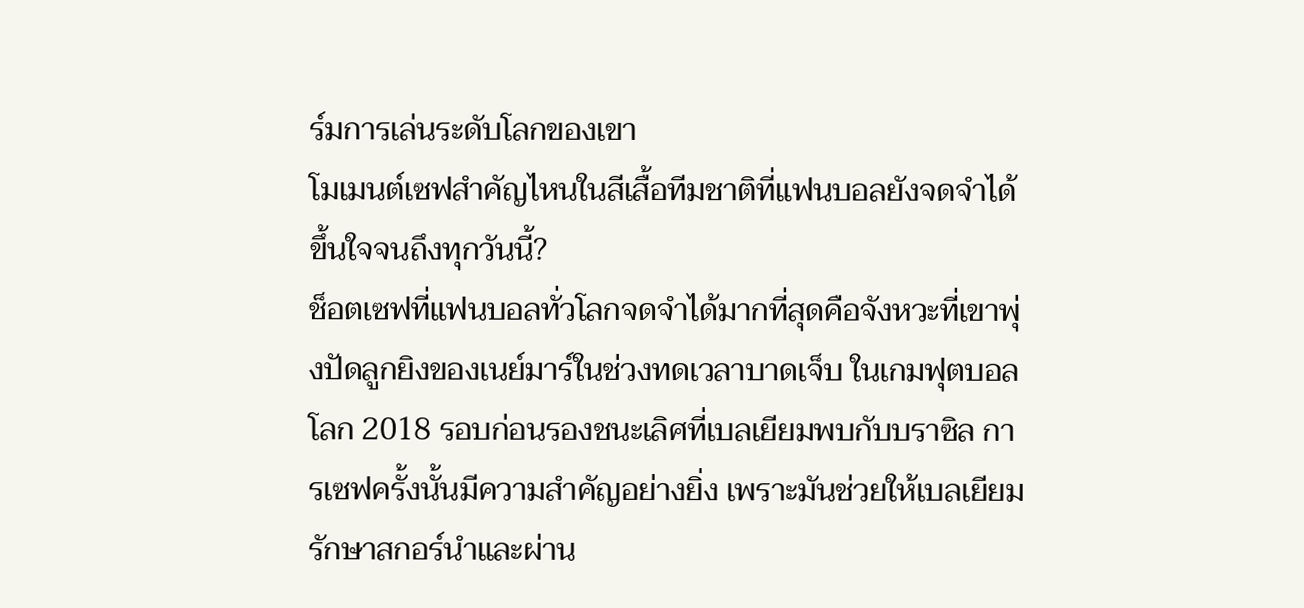ร์มการเล่นระดับโลกของเขา
โมเมนต์เซฟสำคัญไหนในสีเสื้อทีมชาติที่แฟนบอลยังจดจำได้ขึ้นใจจนถึงทุกวันนี้?
ช็อตเซฟที่แฟนบอลทั่วโลกจดจำได้มากที่สุดคือจังหวะที่เขาพุ่งปัดลูกยิงของเนย์มาร์ในช่วงทดเวลาบาดเจ็บ ในเกมฟุตบอลโลก 2018 รอบก่อนรองชนะเลิศที่เบลเยียมพบกับบราซิล การเซฟครั้งนั้นมีความสำคัญอย่างยิ่ง เพราะมันช่วยให้เบลเยียมรักษาสกอร์นำและผ่าน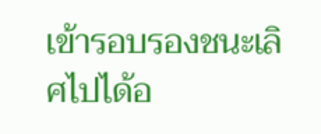เข้ารอบรองชนะเลิศไปได้อ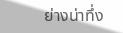ย่างน่าทึ่ง